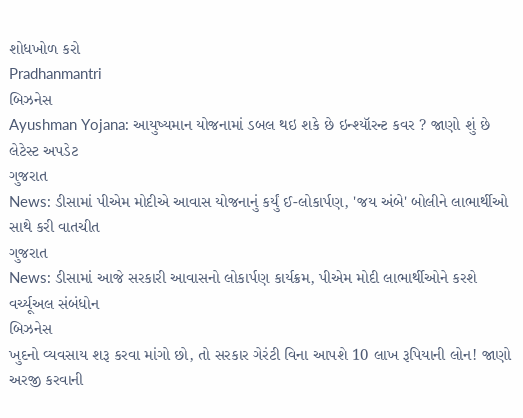શોધખોળ કરો
Pradhanmantri
બિઝનેસ
Ayushman Yojana: આયુષ્યમાન યોજનામાં ડબલ થઇ શકે છે ઇન્શ્યૉરન્ટ કવર ? જાણો શું છે લેટેસ્ટ અપડેટ
ગુજરાત
News: ડીસામાં પીએમ મોદીએ આવાસ યોજનાનું કર્યું ઈ-લોકાર્પણ, 'જય અંબે' બોલીને લાભાર્થીઓ સાથે કરી વાતચીત
ગુજરાત
News: ડીસામાં આજે સરકારી આવાસનો લોકાર્પણ કાર્યક્રમ, પીએમ મોદી લાભાર્થીઓને કરશે વર્ચ્યૂઅલ સંબંધોન
બિઝનેસ
ખુદનો વ્યવસાય શરૂ કરવા માંગો છો, તો સરકાર ગેરંટી વિના આપશે 10 લાખ રૂપિયાની લોન! જાણો અરજી કરવાની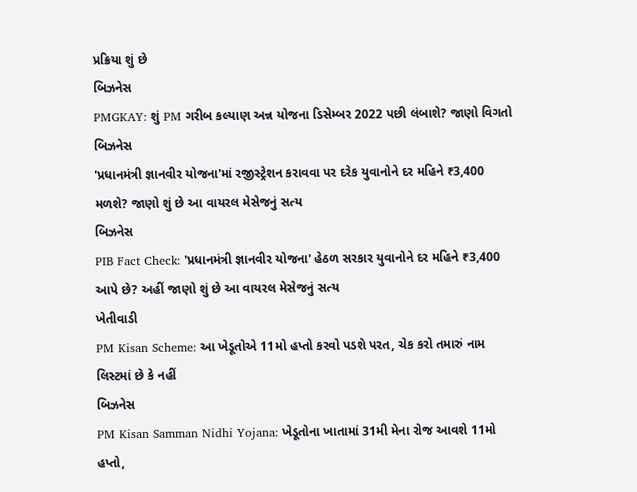પ્રક્રિયા શું છે
બિઝનેસ
PMGKAY: શું PM ગરીબ કલ્યાણ અન્ન યોજના ડિસેમ્બર 2022 પછી લંબાશે? જાણો વિગતો
બિઝનેસ
'પ્રધાનમંત્રી જ્ઞાનવીર યોજના'માં રજીસ્ટ્રેશન કરાવવા પર દરેક યુવાનોને દર મહિને ₹3,400 મળશે? જાણો શું છે આ વાયરલ મેસેજનું સત્ય
બિઝનેસ
PIB Fact Check: 'પ્રધાનમંત્રી જ્ઞાનવીર યોજના' હેઠળ સરકાર યુવાનોને દર મહિને ₹3,400 આપે છે? અહીં જાણો શું છે આ વાયરલ મેસેજનું સત્ય
ખેતીવાડી
PM Kisan Scheme: આ ખેડૂતોએ 11મો હપ્તો કરવો પડશે પરત, ચેક કરો તમારું નામ લિસ્ટમાં છે કે નહીં
બિઝનેસ
PM Kisan Samman Nidhi Yojana: ખેડૂતોના ખાતામાં 31મી મેના રોજ આવશે 11મો હપ્તો,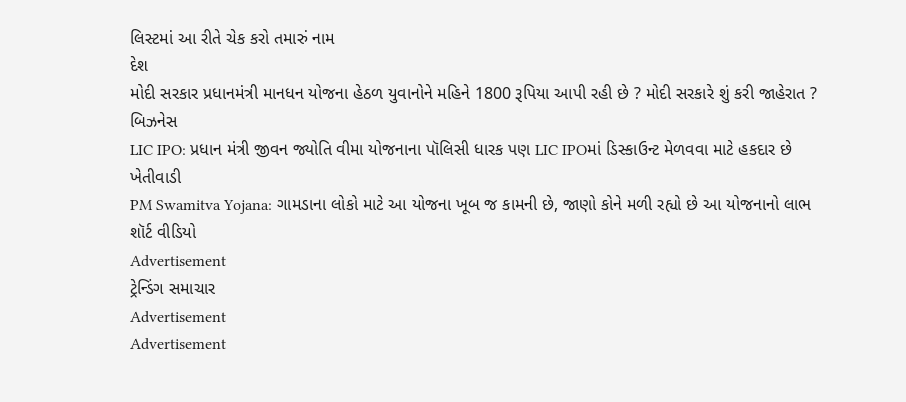લિસ્ટમાં આ રીતે ચેક કરો તમારું નામ
દેશ
મોદી સરકાર પ્રધાનમંત્રી માનધન યોજના હેઠળ યુવાનોને મહિને 1800 રૂપિયા આપી રહી છે ? મોદી સરકારે શું કરી જાહેરાત ?
બિઝનેસ
LIC IPO: પ્રધાન મંત્રી જીવન જ્યોતિ વીમા યોજનાના પૉલિસી ધારક પણ LIC IPOમાં ડિસ્કાઉન્ટ મેળવવા માટે હકદાર છે
ખેતીવાડી
PM Swamitva Yojana: ગામડાના લોકો માટે આ યોજના ખૂબ જ કામની છે, જાણો કોને મળી રહ્યો છે આ યોજનાનો લાભ
શૉર્ટ વીડિયો
Advertisement
ટ્રેન્ડિંગ સમાચાર
Advertisement
Advertisement